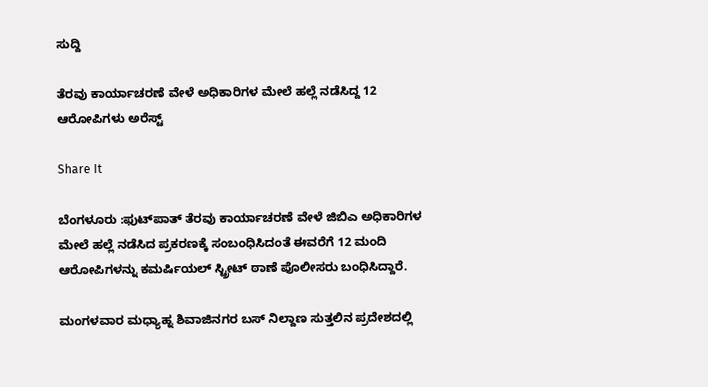ಸುದ್ದಿ

ತೆರವು ಕಾರ್ಯಾಚರಣೆ ವೇಳೆ ಅಧಿಕಾರಿಗಳ ಮೇಲೆ ಹಲ್ಲೆ ನಡೆಸಿದ್ದ 12 ಆರೋಪಿಗಳು ಅರೆಸ್ಟ್

Share It

ಬೆಂಗಳೂರು :ಫುಟ್‌ಪಾತ್ ತೆರವು ಕಾರ್ಯಾಚರಣೆ ವೇಳೆ ಜಿಬಿಎ ಅಧಿಕಾರಿಗಳ ಮೇಲೆ ಹಲ್ಲೆ ನಡೆಸಿದ ಪ್ರಕರಣಕ್ಕೆ ಸಂಬಂಧಿಸಿದಂತೆ ಈವರೆಗೆ 12 ಮಂದಿ ಆರೋಪಿಗಳನ್ನು ಕಮರ್ಷಿಯಲ್ ಸ್ಟ್ರೀಟ್ ಠಾಣೆ ಪೊಲೀಸರು ಬಂಧಿಸಿದ್ದಾರೆ.

ಮಂಗಳವಾರ ಮಧ್ಯಾಹ್ನ ಶಿವಾಜಿನಗರ ಬಸ್ ನಿಲ್ದಾಣ ಸುತ್ತಲಿನ ಪ್ರದೇಶದಲ್ಲಿ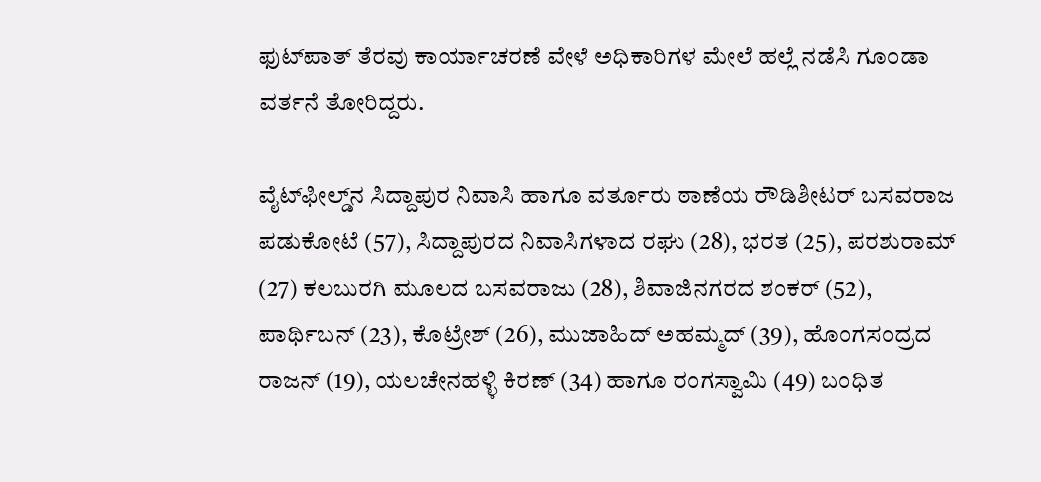ಫುಟ್‌ಪಾತ್ ತೆರವು ಕಾರ್ಯಾಚರಣೆ ವೇಳೆ ಅಧಿಕಾರಿಗಳ ಮೇಲೆ ಹಲ್ಲೆ ನಡೆಸಿ ಗೂಂಡಾ ವರ್ತನೆ ತೋರಿದ್ದರು.

ವೈಟ್‌ಫೀಲ್ಡ್‌ನ ಸಿದ್ದಾಪುರ ನಿವಾಸಿ ಹಾಗೂ ವರ್ತೂರು ಠಾಣೆಯ ರೌಡಿಶೀಟರ್ ಬಸವರಾಜ ಪಡುಕೋಟೆ (57), ಸಿದ್ದಾಪುರದ ನಿವಾಸಿಗಳಾದ ರಘು (28), ಭರತ (25), ಪರಶುರಾಮ್ (27) ಕಲಬುರಗಿ ಮೂಲದ ಬಸವರಾಜು (28), ಶಿವಾಜಿನಗರದ ಶಂಕರ್ (52), ಪಾರ್ಥಿಬನ್ (23), ಕೊಟ್ರೇಶ್ (26), ಮುಜಾಹಿದ್ ಅಹಮ್ಮದ್ (39), ಹೊಂಗಸಂದ್ರದ ರಾಜನ್ (19), ಯಲಚೇನಹಳ್ಳಿ ಕಿರಣ್ (34) ಹಾಗೂ ರಂಗಸ್ವಾಮಿ (49) ಬಂಧಿತ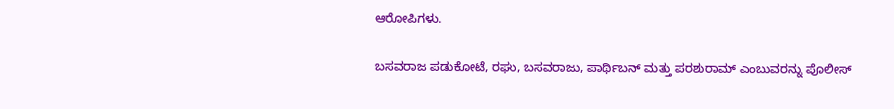ಆರೋಪಿಗಳು.

ಬಸವರಾಜ ಪಡುಕೋಟೆ, ರಘು, ಬಸವರಾಜು, ಪಾರ್ಥಿಬನ್ ಮತ್ತು ಪರಶುರಾಮ್ ಎಂಬುವರನ್ನು ಪೊಲೀಸ್‌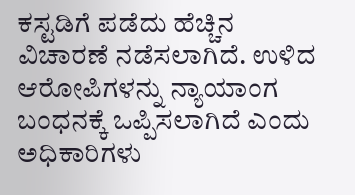ಕಸ್ಟಡಿಗೆ ಪಡೆದು ಹೆಚ್ಚಿನ ವಿಚಾರಣೆ ನಡೆಸಲಾಗಿದೆ. ಉಳಿದ ಆರೋಪಿಗಳನ್ನು ನ್ಯಾಯಾಂಗ ಬಂಧನಕ್ಕೆ ಒಪ್ಪಿಸಲಾಗಿದೆ ಎಂದು ಅಧಿಕಾರಿಗಳು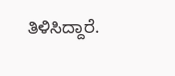ತಿಳಿಸಿದ್ದಾರೆ.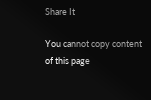Share It

You cannot copy content of this page